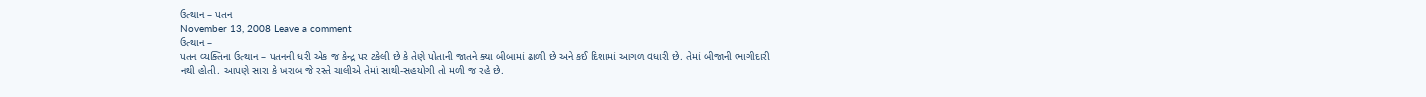ઉત્થાન – પતન
November 13, 2008 Leave a comment
ઉત્થાન –
પતન વ્યક્તિના ઉત્થાન – પતનની ધરી એક જ કેન્દ્ર પર ટકેલી છે કે તેણે પોતાની જાતને ક્યા બીબામાં ઢાળી છે અને કઈ દિશામાં આગળ વધારી છે. તેમાં બીજાની ભાગીદારી નથી હોતી. આપણે સારા કે ખરાબ જે રસ્તે ચાલીએ તેમાં સાથી-સહયોગી તો મળી જ રહે છે.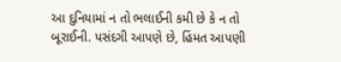આ દુનિયામાં ન તો ભલાઈની કમી છે કે ન તો બૂરાઈની. પસંદગી આપણે છે, હિંમત આપણી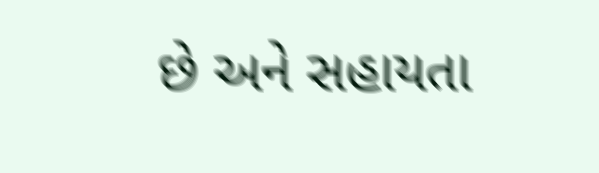છે અને સહાયતા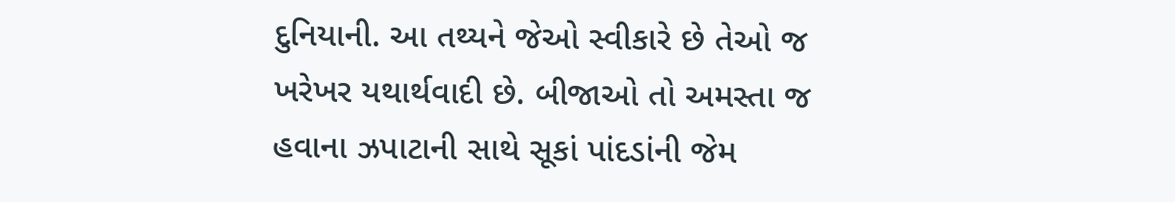દુનિયાની. આ તથ્યને જેઓ સ્વીકારે છે તેઓ જ ખરેખર યથાર્થવાદી છે. બીજાઓ તો અમસ્તા જ હવાના ઝપાટાની સાથે સૂકાં પાંદડાંની જેમ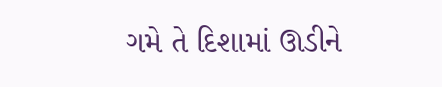ગમે તે દિશામાં ઊડીને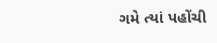ગમે ત્યાં પહોંચી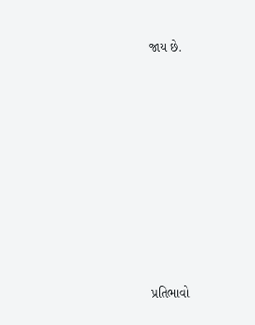જાય છે.














પ્રતિભાવો